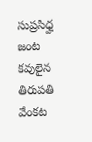సుప్రసిధ్హ జంట కవులైన తిరుపతి వేంకట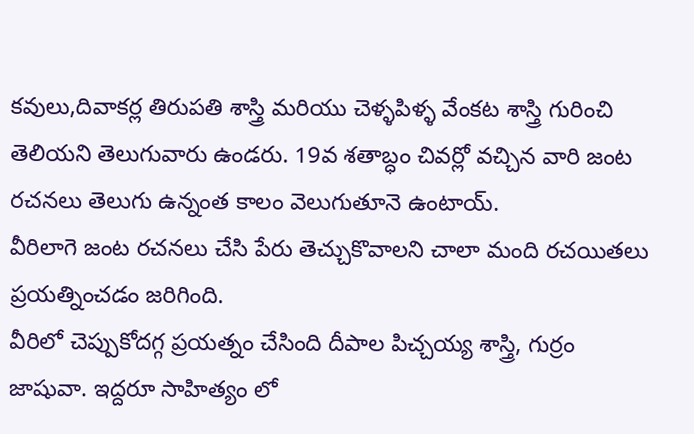కవులు,దివాకర్ల తిరుపతి శాస్త్రి మరియు చెళ్ళపిళ్ళ వేంకట శాస్త్రి గురించి తెలియని తెలుగువారు ఉండరు. 19వ శతాబ్ధం చివర్లో వచ్చిన వారి జంట రచనలు తెలుగు ఉన్నంత కాలం వెలుగుతూనె ఉంటాయ్.
వీరిలాగె జంట రచనలు చేసి పేరు తెచ్చుకొవాలని చాలా మంది రచయితలు ప్రయత్నించడం జరిగింది.
వీరిలో చెప్పుకోదగ్గ ప్రయత్నం చేసింది దీపాల పిచ్చయ్య శాస్త్రి, గుర్రం జాషువా. ఇద్దరూ సాహిత్యం లో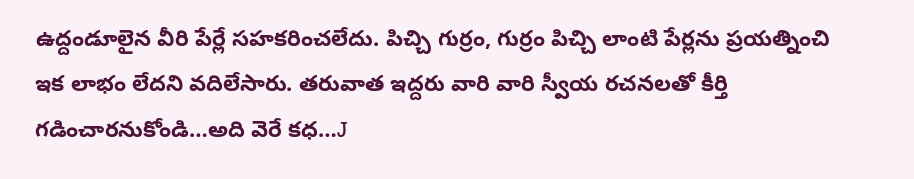ఉద్దండూలైన వీరి పేర్లే సహకరించలేదు. పిచ్చి గుర్రం, గుర్రం పిచ్చి లాంటి పేర్లను ప్రయత్నించి ఇక లాభం లేదని వదిలేసారు. తరువాత ఇద్దరు వారి వారి స్వీయ రచనలతో కీర్తి గడించారనుకోండి…అది వెరే కధ…J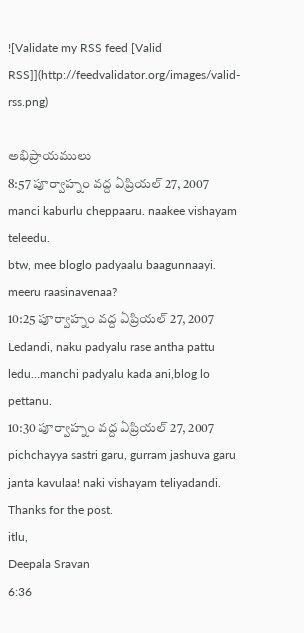![Validate my RSS feed [Valid RSS]](http://feedvalidator.org/images/valid-rss.png)

అభిప్రాయములు
8:57 పూర్వాహ్నం వద్ద ఏప్రియల్ 27, 2007
manci kaburlu cheppaaru. naakee vishayam teleedu.
btw, mee bloglo padyaalu baagunnaayi. meeru raasinavenaa?
10:25 పూర్వాహ్నం వద్ద ఏప్రియల్ 27, 2007
Ledandi, naku padyalu rase antha pattu ledu…manchi padyalu kada ani,blog lo pettanu.
10:30 పూర్వాహ్నం వద్ద ఏప్రియల్ 27, 2007
pichchayya sastri garu, gurram jashuva garu janta kavulaa! naki vishayam teliyadandi. Thanks for the post.
itlu,
Deepala Sravan
6:36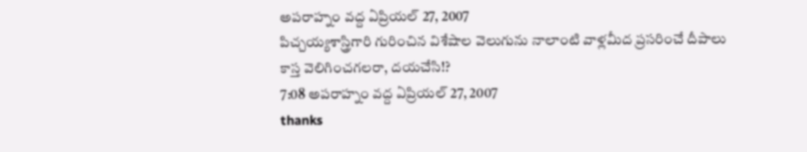అపరాహ్నం వద్ద ఏప్రియల్ 27, 2007
పిచ్చయ్యశాస్త్రిగారి గురించిన విశేషాల వెలుగును నాలాంటి వాళ్లమీద ప్రసరించే దీపాలు కాస్త వెలిగించగలరా, దయచేసి!?
7:08 అపరాహ్నం వద్ద ఏప్రియల్ 27, 2007
thanks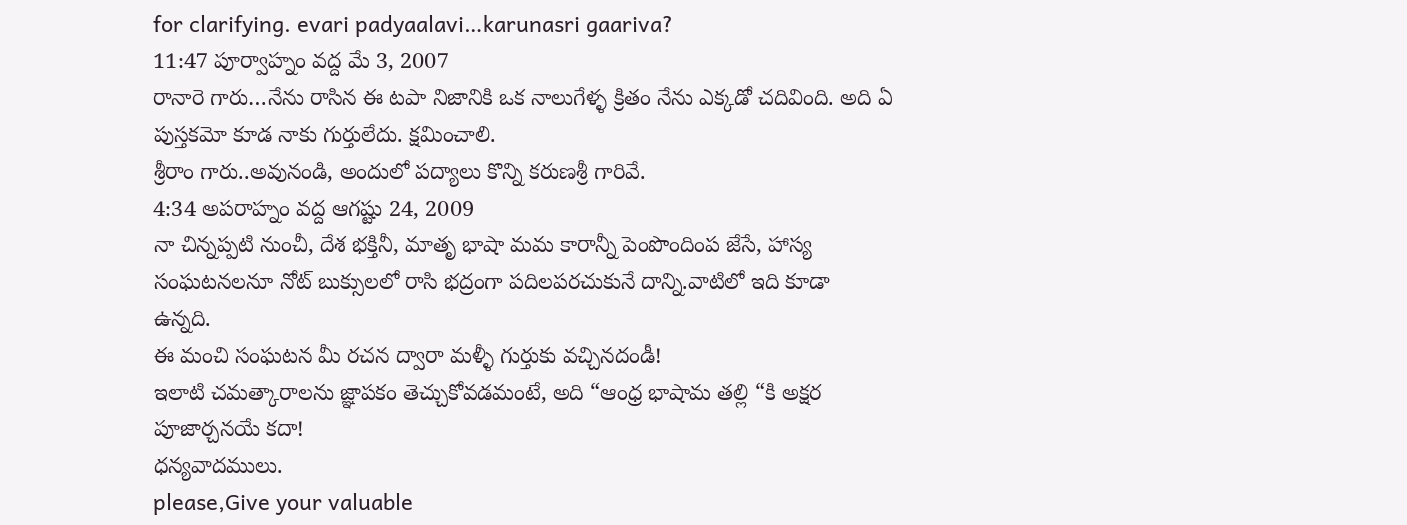for clarifying. evari padyaalavi…karunasri gaariva?
11:47 పూర్వాహ్నం వద్ద మే 3, 2007
రానారె గారు…నేను రాసిన ఈ టపా నిజానికి ఒక నాలుగేళ్ళ క్రితం నేను ఎక్కడో చదివింది. అది ఏ పుస్తకమో కూడ నాకు గుర్తులేదు. క్షమించాలి.
శ్రీరాం గారు..అవునండి, అందులో పద్యాలు కొన్ని కరుణశ్రీ గారివే.
4:34 అపరాహ్నం వద్ద ఆగష్టు 24, 2009
నా చిన్నప్పటి నుంచీ, దేశ భక్తినీ, మాతృ భాషా మమ కారాన్నీ పెంపొందింప జేసే, హాస్య సంఘటనలనూ నోట్ బుక్సులలో రాసి భద్రంగా పదిలపరచుకునే దాన్ని.వాటిలో ఇది కూడా ఉన్నది.
ఈ మంచి సంఘటన మీ రచన ద్వారా మళ్ళీ గుర్తుకు వచ్చినదండీ!
ఇలాటి చమత్కారాలను జ్ఞాపకం తెచ్చుకోవడమంటే, అది “ఆంధ్ర భాషామ తల్లి “కి అక్షర పూజార్చనయే కదా!
ధన్యవాదములు.
please,Give your valuable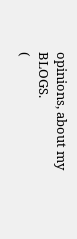opinions, about my BLOGS.
(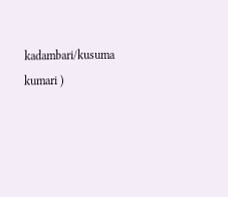kadambari/kusuma kumari )